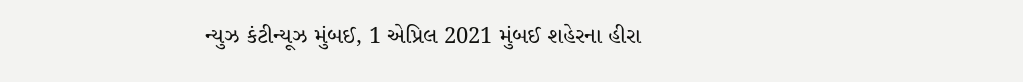ન્યુઝ કંટીન્યૂઝ મુંબઈ, 1 એપ્રિલ 2021 મુંબઈ શહેરના હીરા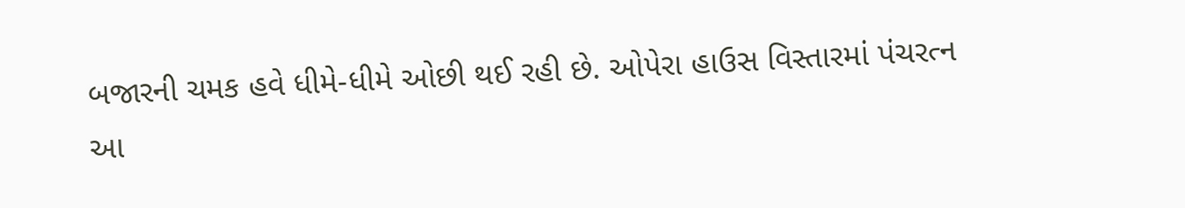બજારની ચમક હવે ધીમે-ધીમે ઓછી થઈ રહી છે. ઓપેરા હાઉસ વિસ્તારમાં પંચરત્ન આ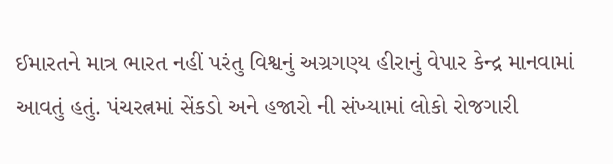ઈમારતને માત્ર ભારત નહીં પરંતુ વિશ્વનું અગ્રગણ્ય હીરાનું વેપાર કેન્દ્ર માનવામાં આવતું હતું. પંચરત્નમાં સેંકડો અને હજારો ની સંખ્યામાં લોકો રોજગારી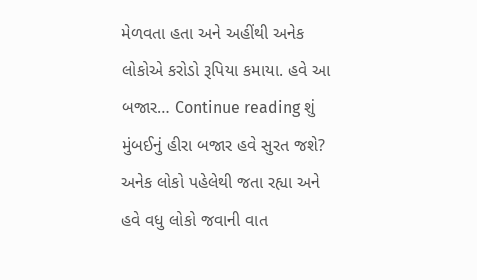મેળવતા હતા અને અહીંથી અનેક લોકોએ કરોડો રૂપિયા કમાયા. હવે આ બજાર… Continue reading શું મુંબઈનું હીરા બજાર હવે સુરત જશે? અનેક લોકો પહેલેથી જતા રહ્યા અને હવે વધુ લોકો જવાની વાત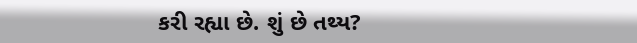કરી રહ્યા છે. શું છે તથ્ય?